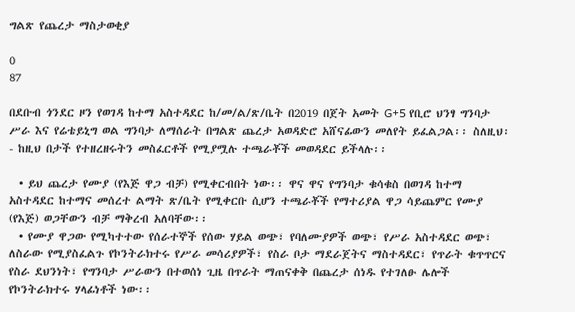ግልጽ የጨረታ ማስታወቂያ

0
87

በደቡብ ጎንደር ዞን የወገዳ ከተማ አስተዳደር ከ/መ/ል/ጽ/ቤት በ2019 በጀት አመት G+5 የቢሮ ህንፃ ግንባታ ሥራ እና የሬቴይኒግ ወል ግንባታ ለማሰራት በግልጽ ጨረታ አወዳድሮ አሸናፊውን መለየት ይፈልጋል፡፡ ስለዚህ፡- ከዚህ በታች የተዘረዘሩትን መስፈርቶች የሚያሟሉ ተጫራቾች መወዳደር ይችላሉ፡፡

  • ይህ ጨረታ የሙያ (የእጅ ዋጋ ብቻ) የሚቀርብበት ነው፡፡ ዋና ዋና የግንባታ ቁሳቁስ በወገዳ ከተማ አስተዳደር ከተማና መሰረተ ልማት ጽ/ቤት የሚቀርቡ ሲሆን ተጫራቾች የማተሪያል ዋጋ ሳይጨምር የሙያ (የእጅ) ወጋቸውን ብቻ ማቅረብ አለባቸው፡፡
  • የሙያ ዋጋው የሚካተተው የሰራተኞች የሰው ሃይል ወጭ፣ የባለሙያዎች ወጭ፣ የሥራ አስተዳደር ወጭ፣ ለስራው የሚያስፈልጉ የኮንትራክተሩ የሥራ መሳሪያዎች፣ የስራ ቦታ ማደራጀትና ማስተዳደር፣ የጥራት ቁጥጥርና የስራ ደህንነት፣ የግንባታ ሥራውን በተወሰነ ጊዜ በጥራት ማጠናቀቅ በጨረታ ሰነዱ የተገለፁ ሌሎች የኮንትራክተሩ ሃላፊነቶች ነው፡፡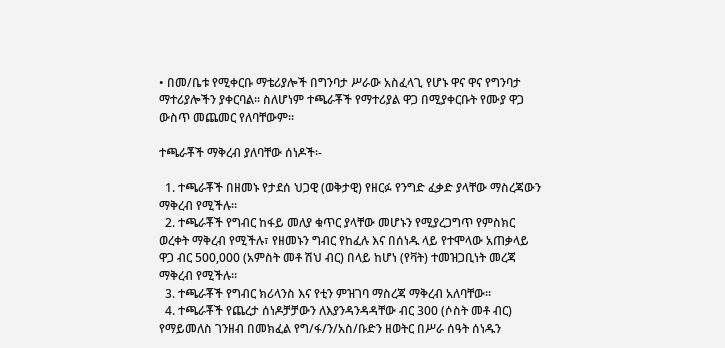• በመ/ቤቱ የሚቀርቡ ማቴሪያሎች በግንባታ ሥራው አስፈላጊ የሆኑ ዋና ዋና የግንባታ ማተሪያሎችን ያቀርባል፡፡ ስለሆነም ተጫራቾች የማተሪያል ዋጋ በሚያቀርቡት የሙያ ዋጋ ውስጥ መጨመር የለባቸውም፡፡

ተጫራቾች ማቅረብ ያለባቸው ሰነዶች፡-

  1. ተጫራቾች በዘመኑ የታደሰ ህጋዊ (ወቅታዊ) የዘርፉ የንግድ ፈቃድ ያላቸው ማስረጃውን ማቅረብ የሚችሉ፡፡
  2. ተጫራቾች የግብር ከፋይ መለያ ቁጥር ያላቸው መሆኑን የሚያረጋግጥ የምስክር ወረቀት ማቅረብ የሚችሉ፣ የዘመኑን ግብር የከፈሉ እና በሰነዱ ላይ የተሞላው አጠቃላይ ዋጋ ብር 500,000 (አምስት መቶ ሽህ ብር) በላይ ከሆነ (የቫት) ተመዝጋቢነት መረጃ ማቅረብ የሚችሉ፡፡
  3. ተጫራቾች የግብር ክሪላንስ እና የቲን ምዝገባ ማስረጃ ማቅረብ አለባቸው፡፡
  4. ተጫራቾች የጨረታ ሰነዶቻቻውን ለእያንዳንዳዳቸው ብር 300 (ሶስት መቶ ብር) የማይመለስ ገንዘብ በመክፈል የግ/ፋ/ን/አስ/ቡድን ዘወትር በሥራ ሰዓት ሰነዱን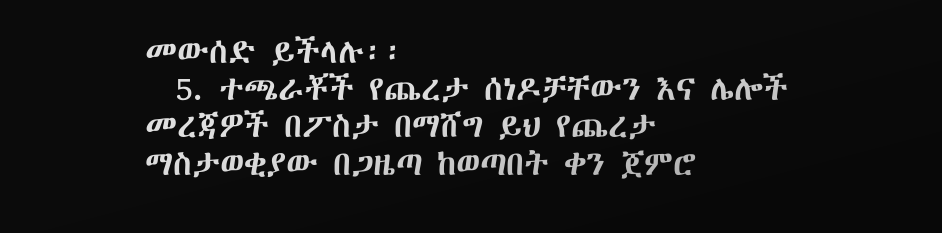መውሰድ ይችላሉ፡፡
  5. ተጫራቾች የጨረታ ሰነዶቻቸውን እና ሌሎች መረጃዎች በፖስታ በማሸግ ይህ የጨረታ ማስታወቂያው በጋዜጣ ከወጣበት ቀን ጀምሮ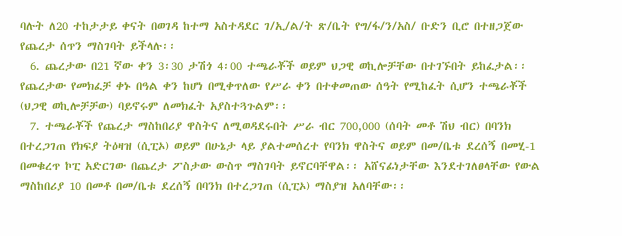ባሉት ለ20 ተከታታይ ቀናት በወገዳ ከተማ አስተዳደር ገ/ኢ/ል/ት ጽ/ቤት የግ/ፋ/ን/አስ/ ቡድን ቢሮ በተዘጋጀው የጨረታ ሰጥን ማስገባት ይችላሉ፡፡
  6. ጨረታው በ21 ኛው ቀን 3፡30 ታሽጎ 4፡00 ተጫራቾች ወይም ህጋዊ ወኪሎቻቸው በተገኙበት ይከፈታል፡፡ የጨረታው የመክፈቻ ቀኑ በዓል ቀን ከሆነ በሚቀጥለው የሥራ ቀን በተቀመጠው ሰዓት የሚከፈት ሲሆን ተጫራቾች (ህጋዊ ወኪሎቻቻው) ባይኖሩም ለመክፈት አያስተጓጉልም፡፡
  7. ተጫራቾች የጨረታ ማስከበሪያ ዋስትና ለሚወዳደሩበት ሥራ ብር 700,000 (ሰባት መቶ ሽህ ብር) በባንክ በተረጋገጠ የክፍያ ትዕዛዝ (ሲፒኦ) ወይም በሁኔታ ላይ ያልተመሰረተ የባንክ ዋስትና ወይም በመ/ቤቱ ደረሰኝ በመሂ-1 በመቁረጥ ኮፒ አድርገው በጨረታ ፖስታው ውስጥ ማስገባት ይኖርባቸዋል፡፡ አሸናፊነታቸው እንደተገለፀላቸው የውል ማስከበሪያ 10 በመቶ በመ/ቤቱ ደረሰኝ በባንክ በተረጋገጠ (ሲፒኦ) ማስያዝ አለባቸው፡፡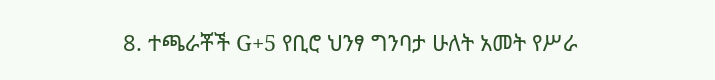8. ተጫራቾች G+5 የቢሮ ህንፃ ግንባታ ሁለት አመት የሥራ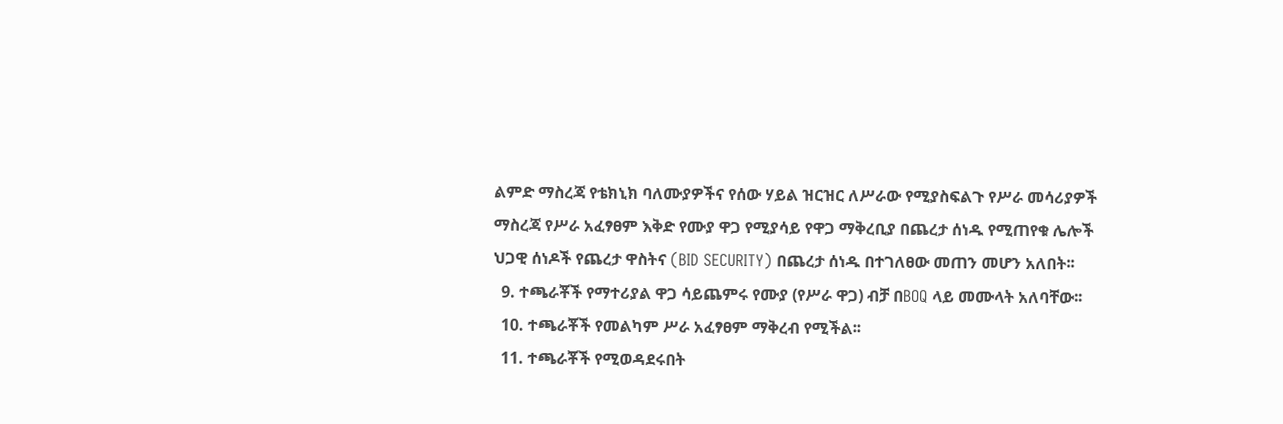ልምድ ማስረጃ የቴክኒክ ባለሙያዎችና የሰው ሃይል ዝርዝር ለሥራው የሚያስፍልጉ የሥራ መሳሪያዎች ማስረጃ የሥራ አፈፃፀም እቅድ የሙያ ዋጋ የሚያሳይ የዋጋ ማቅረቢያ በጨረታ ሰነዱ የሚጠየቁ ሌሎች ህጋዊ ሰነዶች የጨረታ ዋስትና (BID SECURITY) በጨረታ ሰነዱ በተገለፀው መጠን መሆን አለበት፡፡
  9. ተጫራቾች የማተሪያል ዋጋ ሳይጨምሩ የሙያ (የሥራ ዋጋ) ብቻ በBOQ ላይ መሙላት አለባቸው፡፡
  10. ተጫራቾች የመልካም ሥራ አፈፃፀም ማቅረብ የሚችል፡፡
  11. ተጫራቾች የሚወዳደሩበት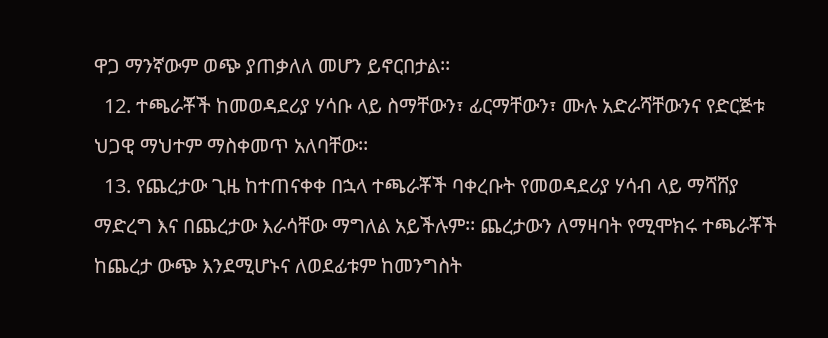ዋጋ ማንኛውም ወጭ ያጠቃለለ መሆን ይኖርበታል፡፡
  12. ተጫራቾች ከመወዳደሪያ ሃሳቡ ላይ ስማቸውን፣ ፊርማቸውን፣ ሙሉ አድራሻቸውንና የድርጅቱ ህጋዊ ማህተም ማስቀመጥ አለባቸው፡፡
  13. የጨረታው ጊዜ ከተጠናቀቀ በኋላ ተጫራቾች ባቀረቡት የመወዳደሪያ ሃሳብ ላይ ማሻሸያ ማድረግ እና በጨረታው እራሳቸው ማግለል አይችሉም፡፡ ጨረታውን ለማዛባት የሚሞክሩ ተጫራቾች ከጨረታ ውጭ እንደሚሆኑና ለወደፊቱም ከመንግስት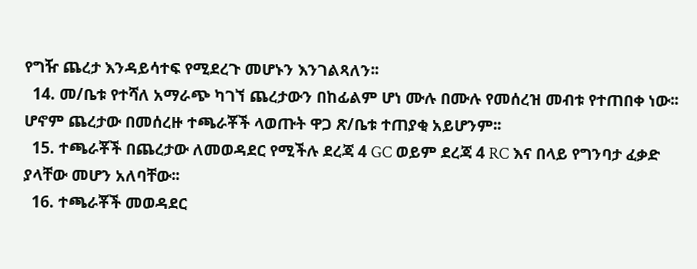የግዥ ጨረታ እንዳይሳተፍ የሚደረጉ መሆኑን እንገልጻለን፡፡
  14. መ/ቤቱ የተሻለ አማራጭ ካገኘ ጨረታውን በከፊልም ሆነ ሙሉ በሙሉ የመሰረዝ መብቱ የተጠበቀ ነው፡፡ ሆኖም ጨረታው በመሰረዙ ተጫራቾች ላወጡት ዋጋ ጽ/ቤቱ ተጠያቂ አይሆንም፡፡
  15. ተጫራቾች በጨረታው ለመወዳደር የሚችሉ ደረጃ 4 GC ወይም ደረጃ 4 RC እና በላይ የግንባታ ፈቃድ ያላቸው መሆን አለባቸው፡፡
  16. ተጫራቾች መወዳደር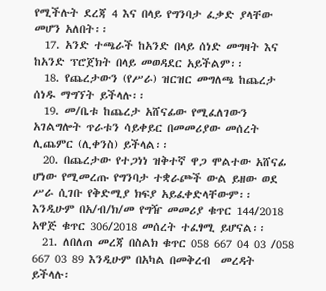የሚችሉት ደረጃ 4 እና በላይ የግንባታ ፈቃድ ያላቸው መሆን አለበት፡፡
  17. አንድ ተጫራች ከአንድ በላይ ሰነድ መግዛት እና ከአንድ ፕሮጀክት በላይ መወዳደር አይችልም፡፡
  18. የጨረታውን (የሥራ) ዝርዝር መግለጫ ከጨረታ ሰነዱ ማግኘት ይችላሉ፡፡
  19. መ/ቤቱ ከጨረታ አሸናፊው የሚፈለገውን አገልግሎት ጥራቱን ሳይቀይር በመመሪያው መሰረት ሊጨምር (ሊቀንስ) ይችላል፡፡
  20. በጨረታው የተጋነነ ዝቅተኛ ዋጋ ሞልተው አሸናፊ ሆነው የሚመረጡ የግንባታ ተቋራጮች ውል ይዘው ወደ ሥራ ሲገቡ የቅድሚያ ክፍያ አይፈቀድላቸውም፡፡ እንዲሁም በአ/ብ/ክ/መ የግዥ መመሪያ ቁጥር 144/2018 አዋጅ ቁጥር 306/2018 መሰረት ተፈፃሚ ይሆናል፡፡
  21. ለበለጠ መረጃ በስልክ ቁጥር 058 667 04 03 /058 667 03 89 እንዲሁም በአካል በመቅረብ  መረዳት ይችላሉ፡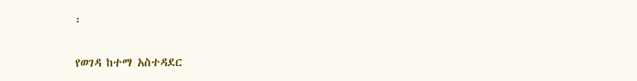፡

የወገዳ ከተማ አስተዳደር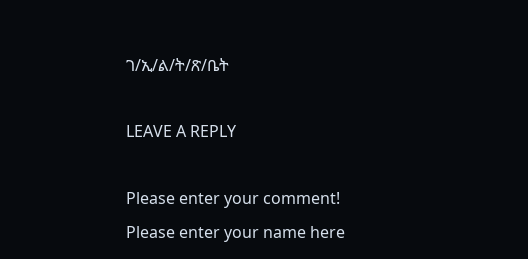ገ/ኢ/ል/ት/ጽ/ቤት

LEAVE A REPLY

Please enter your comment!
Please enter your name here